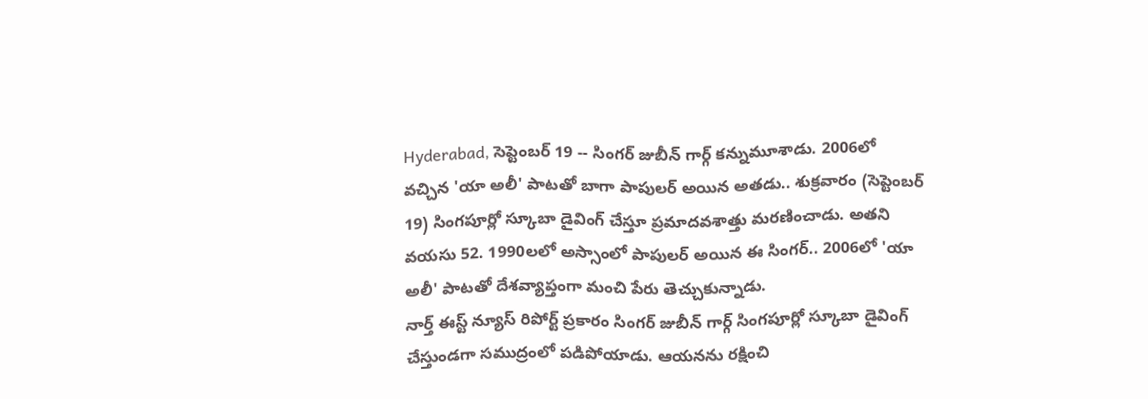Hyderabad, సెప్టెంబర్ 19 -- సింగర్ జుబీన్ గార్గ్ కన్నుమూశాడు. 2006లో వచ్చిన 'యా అలీ' పాటతో బాగా పాపులర్ అయిన అతడు.. శుక్రవారం (సెప్టెంబర్ 19) సింగపూర్లో స్కూబా డైవింగ్ చేస్తూ ప్రమాదవశాత్తు మరణించాడు. అతని వయసు 52. 1990లలో అస్సాంలో పాపులర్ అయిన ఈ సింగర్.. 2006లో 'యా అలీ' పాటతో దేశవ్యాప్తంగా మంచి పేరు తెచ్చుకున్నాడు.
నార్త్ ఈస్ట్ న్యూస్ రిపోర్ట్ ప్రకారం సింగర్ జుబీన్ గార్గ్ సింగపూర్లో స్కూబా డైవింగ్ చేస్తుండగా సముద్రంలో పడిపోయాడు. ఆయనను రక్షించి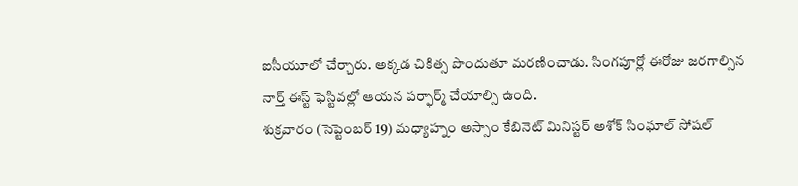ఐసీయూలో చేర్చారు. అక్కడ చికిత్స పొందుతూ మరణించాడు. సింగపూర్లో ఈరోజు జరగాల్సిన నార్త్ ఈస్ట్ ఫెస్టివల్లో ఆయన పర్ఫార్మ్ చేయాల్సి ఉంది.
శుక్రవారం (సెప్టెంబర్ 19) మధ్యాహ్నం అస్సాం కేబినెట్ మినిస్టర్ అశోక్ సింఘాల్ సోషల్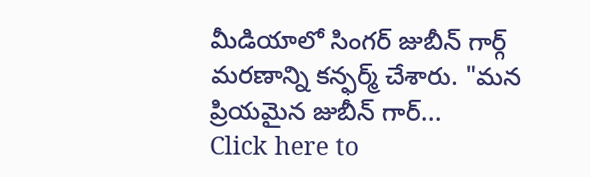మీడియాలో సింగర్ జుబీన్ గార్గ్ మరణాన్ని కన్ఫర్మ్ చేశారు. "మన ప్రియమైన జుబీన్ గార్...
Click here to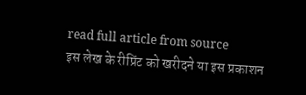read full article from source
इस लेख के रीप्रिंट को खरीदने या इस प्रकाशन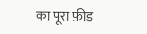का पूरा फ़ीड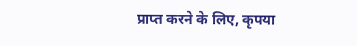प्राप्त करने के लिए, कृपया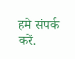हमे संपर्क करें.